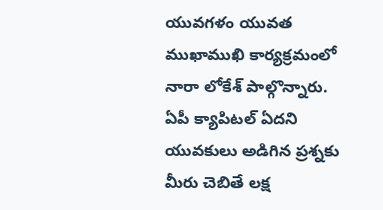యువగళం యువత ముఖాముఖి కార్యక్రమంలో నారా లోకేశ్ పాల్గొన్నారు. ఏపీ క్యాపిటల్ ఏదని యువకులు అడిగిన ప్రశ్నకు మీరు చెబితే లక్ష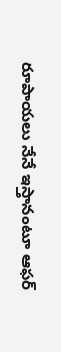రూపాయలు నేనే ఇస్తానంటూ ఆఫర్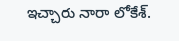ఇచ్చారు నారా లోకేశ్.